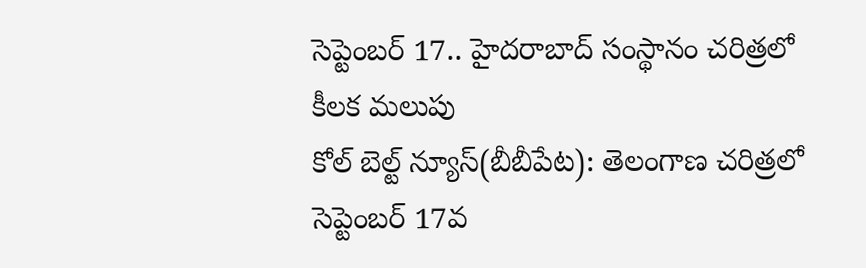సెప్టెంబర్ 17.. హైదరాబాద్ సంస్థానం చరిత్రలో కీలక మలుపు
కోల్ బెల్ట్ న్యూస్(బీబీపేట): తెలంగాణ చరిత్రలో సెప్టెంబర్ 17వ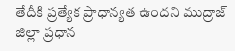తేదీకి ప్రత్యేక ప్రాధాన్యత ఉందని ముద్రాజ్ జిల్లా ప్రధాన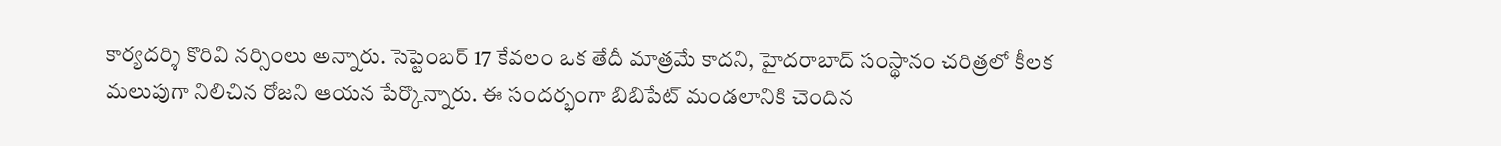కార్యదర్శి కొరివి నర్సింలు అన్నారు. సెప్టెంబర్ 17 కేవలం ఒక తేదీ మాత్రమే కాదని, హైదరాబాద్ సంస్థానం చరిత్రలో కీలక మలుపుగా నిలిచిన రోజని ఆయన పేర్కొన్నారు. ఈ సందర్భంగా బిబిపేట్ మండలానికి చెందిన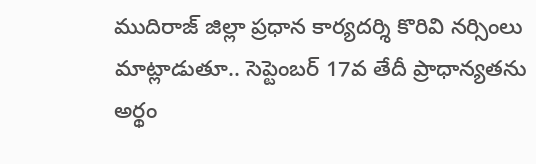ముదిరాజ్ జిల్లా ప్రధాన కార్యదర్శి కొరివి నర్సింలు మాట్లాడుతూ.. సెప్టెంబర్ 17వ తేదీ ప్రాధాన్యతను అర్థం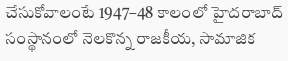చేసుకోవాలంటే 1947–48 కాలంలో హైదరాబాద్ సంస్థానంలో నెలకొన్న రాజకీయ, సామాజిక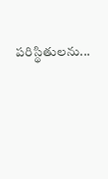పరిస్థితులను...